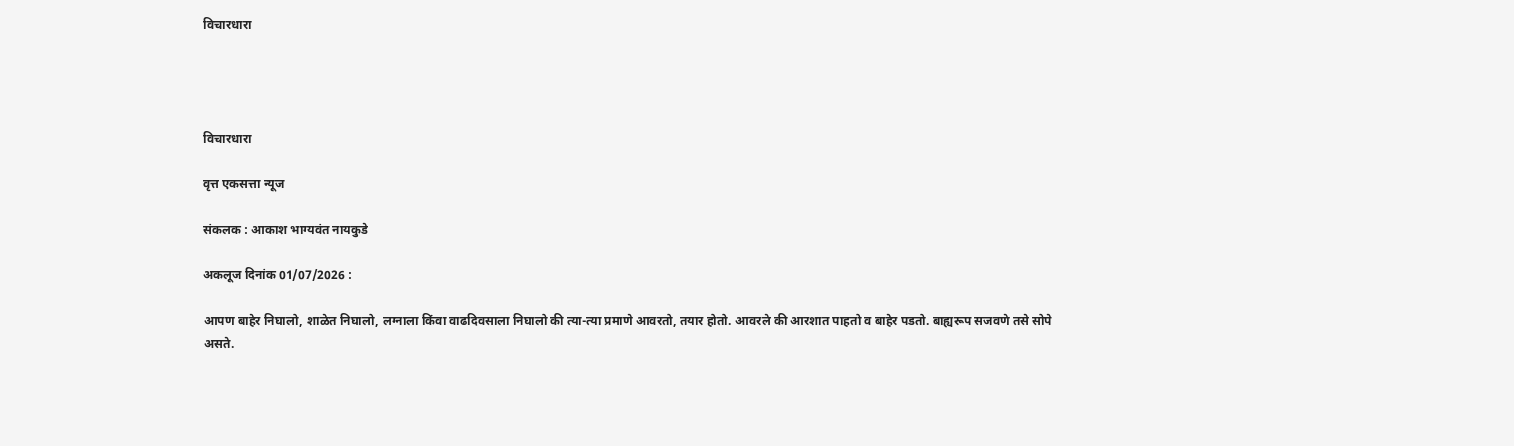विचारधारा




विचारधारा

वृत्त एकसत्ता न्यूज

संकलक : आकाश भाग्यवंत नायकुडे

अकलूज दिनांक 01/07/2026 :

आपण बाहेर निघालो, शाळेत निघालो, लग्नाला किंवा वाढदिवसाला निघालो की त्या-त्या प्रमाणे आवरतो, तयार होतो. आवरले की आरशात पाहतो व बाहेर पडतो. बाह्यरूप सजवणे तसे सोपे असते.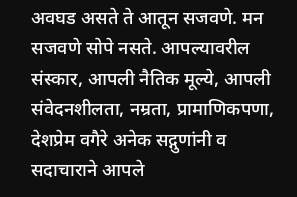अवघड असते ते आतून सजवणे. मन सजवणे सोपे नसते. आपल्यावरील संस्कार, आपली नैतिक मूल्ये, आपली संवेदनशीलता, नम्रता, प्रामाणिकपणा, देशप्रेम वगैरे अनेक सद्गुणांनी व सदाचाराने आपले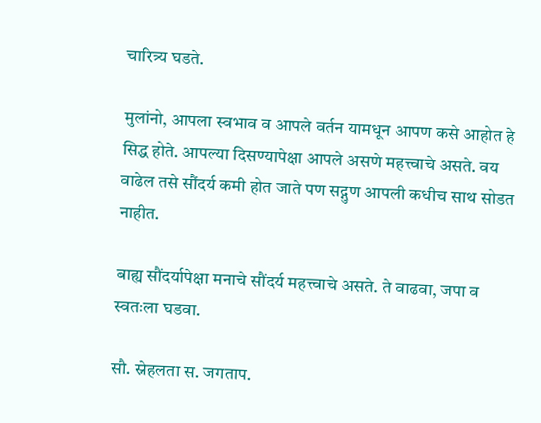चारित्र्य घडते.

मुलांनो, आपला स्वभाव व आपले वर्तन यामधून आपण कसे आहोत हे सिद्ध होते. आपल्या दिसण्यापेक्षा आपले असणे महत्त्वाचे असते. वय वाढेल तसे सौंदर्य कमी होत जाते पण सद्गुण आपली कधीच साथ सोडत नाहीत.

बाह्य सौंदर्यापेक्षा मनाचे सौंदर्य महत्त्वाचे असते. ते वाढवा, जपा व स्वतःला घडवा.

सौ. स्नेहलता स. जगताप.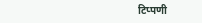टिप्पणी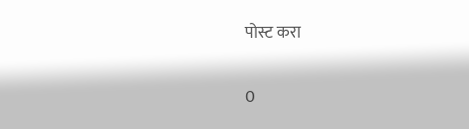पोस्ट करा

0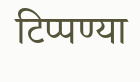टिप्पण्या